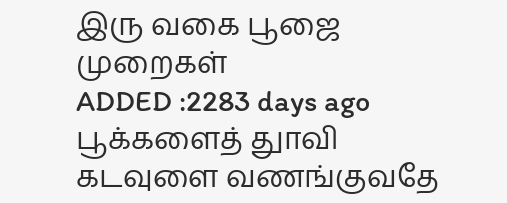இரு வகை பூஜை முறைகள்
ADDED :2283 days ago
பூக்களைத் துாவி கடவுளை வணங்குவதே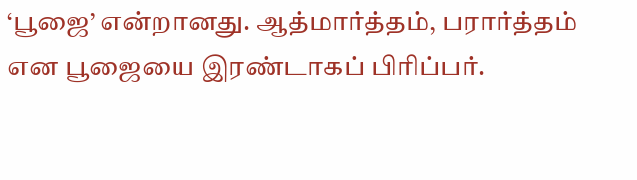‘பூஜை’ என்றானது. ஆத்மார்த்தம், பரார்த்தம் என பூஜையை இரண்டாகப் பிரிப்பர்.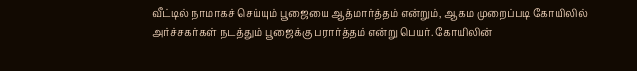வீட்டில் நாமாகச் செய்யும் பூஜையை ஆத்மார்த்தம் என்றும், ஆகம முறைப்படி கோயிலில் அர்ச்சகர்கள் நடத்தும் பூஜைக்கு பரார்த்தம் என்று பெயர். கோயிலின்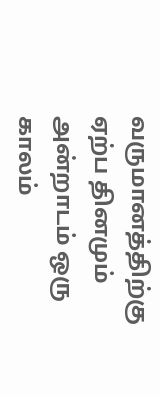வருமானத்திற்கு ஏற்ப தினமும் அன்றாடம் ஒரு காலம்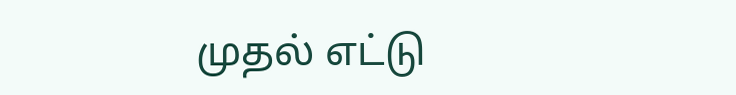முதல் எட்டு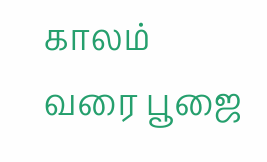காலம் வரை பூஜை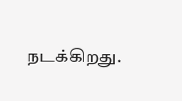நடக்கிறது.